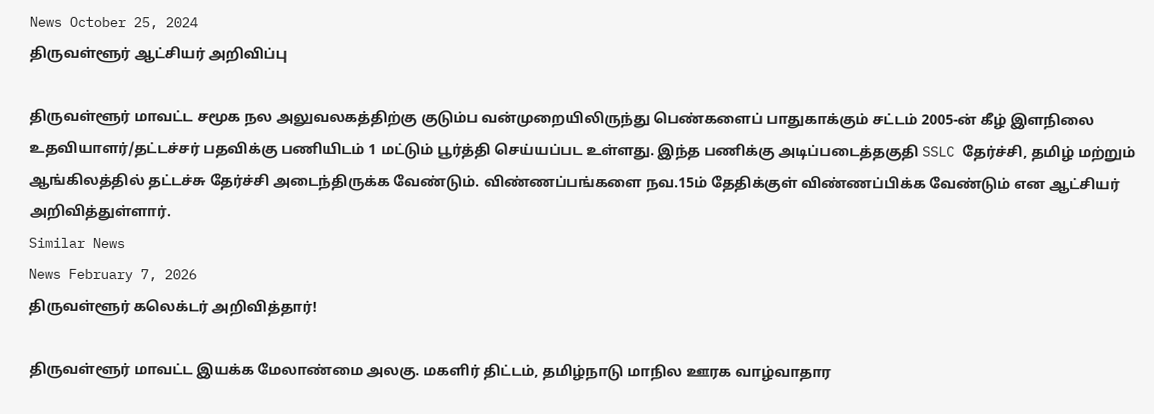News October 25, 2024
திருவள்ளூர் ஆட்சியர் அறிவிப்பு

திருவள்ளூர் மாவட்ட சமூக நல அலுவலகத்திற்கு குடும்ப வன்முறையிலிருந்து பெண்களைப் பாதுகாக்கும் சட்டம் 2005-ன் கீழ் இளநிலை உதவியாளர்/தட்டச்சர் பதவிக்கு பணியிடம் 1 மட்டும் பூர்த்தி செய்யப்பட உள்ளது. இந்த பணிக்கு அடிப்படைத்தகுதி SSLC தேர்ச்சி, தமிழ் மற்றும் ஆங்கிலத்தில் தட்டச்சு தேர்ச்சி அடைந்திருக்க வேண்டும். விண்ணப்பங்களை நவ.15ம் தேதிக்குள் விண்ணப்பிக்க வேண்டும் என ஆட்சியர் அறிவித்துள்ளார்.
Similar News
News February 7, 2026
திருவள்ளூர் கலெக்டர் அறிவித்தார்!

திருவள்ளூர் மாவட்ட இயக்க மேலாண்மை அலகு. மகளிர் திட்டம், தமிழ்நாடு மாநில ஊரக வாழ்வாதார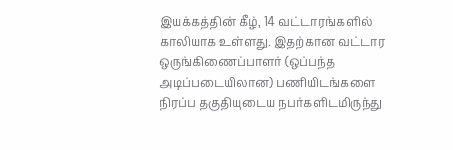இயக்கத்தின் கீழ், 14 வட்டாரங்களில் காலியாக உள்ளது. இதற்கான வட்டார ஒருங்கிணைப்பாளர் (ஒப்பந்த அடிப்படையிலான) பணியிடங்களை நிரப்ப தகுதியுடைய நபர்களிடமிருந்து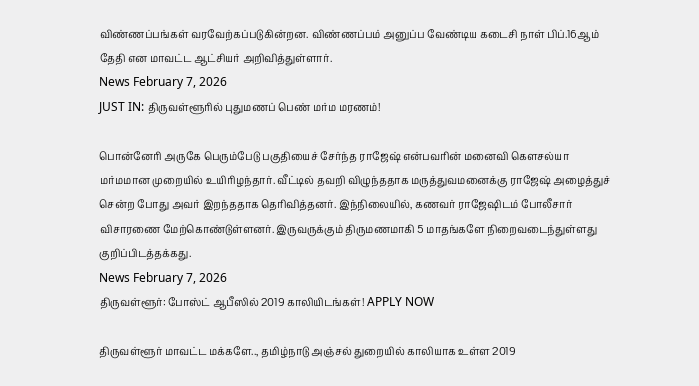விண்ணப்பங்கள் வரவேற்கப்படுகின்றன. விண்ணப்பம் அனுப்ப வேண்டிய கடைசி நாள் பிப்.16ஆம் தேதி என மாவட்ட ஆட்சியர் அறிவித்துள்ளார்.
News February 7, 2026
JUST IN: திருவள்ளூரில் புதுமணப் பெண் மர்ம மரணம்!

பொன்னேரி அருகே பெரும்பேடு பகுதியைச் சேர்ந்த ராஜேஷ் என்பவரின் மனைவி கௌசல்யா மர்மமான முறையில் உயிரிழந்தார். வீட்டில் தவறி விழுந்ததாக மருத்துவமனைக்கு ராஜேஷ் அழைத்துச் சென்ற போது அவர் இறந்ததாக தெரிவித்தனர். இந்நிலையில், கணவர் ராஜேஷிடம் போலீசார் விசாரணை மேற்கொண்டுள்ளனர். இருவருக்கும் திருமணமாகி 5 மாதங்களே நிறைவடைந்துள்ளது குறிப்பிடத்தக்கது.
News February 7, 2026
திருவள்ளூர்: போஸ்ட் ஆபீஸில் 2019 காலியிடங்கள்! APPLY NOW

திருவள்ளூர் மாவட்ட மக்களே.., தமிழ்நாடு அஞ்சல் துறையில் காலியாக உள்ள 2019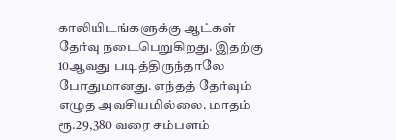காலியிடங்களுக்கு ஆட்கள் தேர்வு நடைபெறுகிறது. இதற்கு 10ஆவது படித்திருந்தாலே போதுமானது. எந்தத் தேர்வும் எழுத அவசியமில்லை. மாதம் ரூ.29,380 வரை சம்பளம்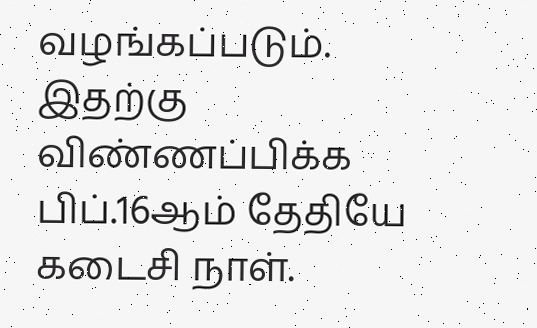வழங்கப்படும். இதற்கு விண்ணப்பிக்க பிப்.16ஆம் தேதியே கடைசி நாள்.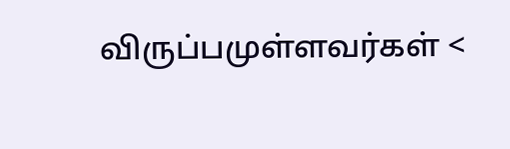விருப்பமுள்ளவர்கள் <